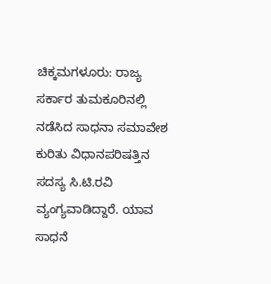ಚಿಕ್ಕಮಗಳೂರು: ರಾಜ್ಯ ಸರ್ಕಾರ ತುಮಕೂರಿನಲ್ಲಿ ನಡೆಸಿದ ಸಾಧನಾ ಸಮಾವೇಶ ಕುರಿತು ವಿಧಾನಪರಿಷತ್ತಿನ ಸದಸ್ಯ ಸಿ.ಟಿ.ರವಿ ವ್ಯಂಗ್ಯವಾಡಿದ್ದಾರೆ. ಯಾವ ಸಾಧನೆ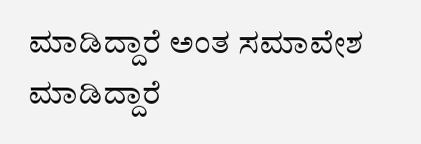ಮಾಡಿದ್ದಾರೆ ಅಂತ ಸಮಾವೇಶ ಮಾಡಿದ್ದಾರೆ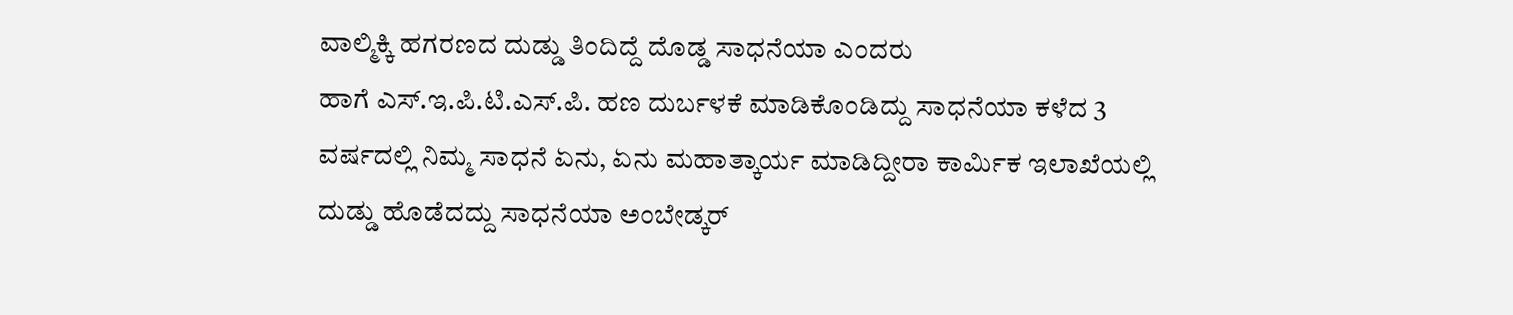ವಾಲ್ಮಿಕ್ಕಿ ಹಗರಣದ ದುಡ್ಡು ತಿಂದಿದ್ದೆ ದೊಡ್ಡ ಸಾಧನೆಯಾ ಎಂದರು
ಹಾಗೆ ಎಸ್.ಇ.ಪಿ.ಟಿ.ಎಸ್.ಪಿ. ಹಣ ದುರ್ಬಳಕೆ ಮಾಡಿಕೊಂಡಿದ್ದು ಸಾಧನೆಯಾ ಕಳೆದ 3 ವರ್ಷದಲ್ಲಿ ನಿಮ್ಮ ಸಾಧನೆ ಏನು, ಏನು ಮಹಾತ್ಕಾರ್ಯ ಮಾಡಿದ್ದೀರಾ ಕಾರ್ಮಿಕ ಇಲಾಖೆಯಲ್ಲಿ ದುಡ್ಡು ಹೊಡೆದದ್ದು ಸಾಧನೆಯಾ ಅಂಬೇಡ್ಕರ್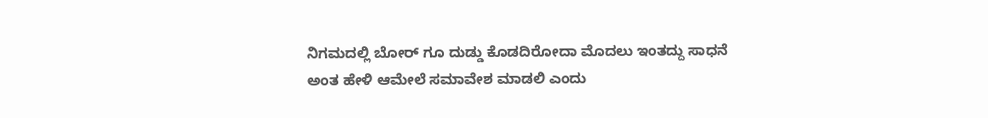ನಿಗಮದಲ್ಲಿ ಬೋರ್ ಗೂ ದುಡ್ಡು ಕೊಡದಿರೋದಾ ಮೊದಲು ಇಂತದ್ದು ಸಾಧನೆ ಅಂತ ಹೇಳಿ ಆಮೇಲೆ ಸಮಾವೇಶ ಮಾಡಲಿ ಎಂದು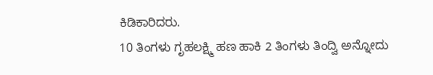ಕಿಡಿಕಾರಿದರು.
10 ತಿಂಗಳು ಗೃಹಲಕ್ಷ್ಮಿ ಹಣ ಹಾಕಿ 2 ತಿಂಗಳು ತಿಂದ್ವಿ ಅನ್ನೋದು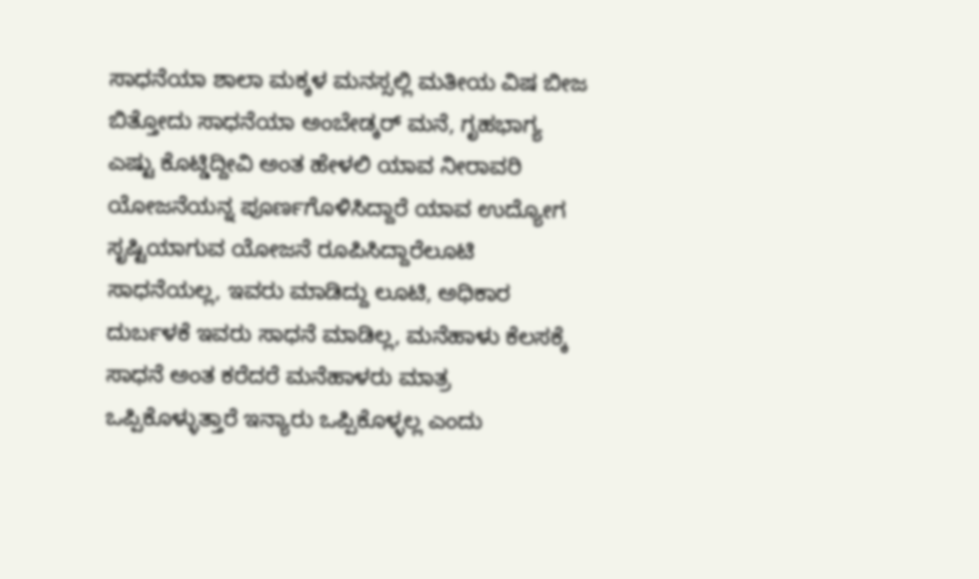ಸಾಧನೆಯಾ ಶಾಲಾ ಮಕ್ಕಳ ಮನಸ್ಸಲ್ಲಿ ಮತೀಯ ವಿಷ ಬೀಜ ಬಿತ್ತೋದು ಸಾಧನೆಯಾ ಅಂಬೇಡ್ಕರ್ ಮನೆ, ಗೃಹಭಾಗ್ಯ ಎಷ್ಟು ಕೊಟ್ಡಿದ್ದೀವಿ ಅಂತ ಹೇಳಲಿ ಯಾವ ನೀರಾವರಿ ಯೋಜನೆಯನ್ನ ಪೂರ್ಣಗೊಳಿಸಿದ್ದಾರೆ ಯಾವ ಉದ್ಯೋಗ ಸೃಷ್ಟಿಯಾಗುವ ಯೋಜನೆ ರೂಪಿಸಿದ್ದಾರೆಲೂಟಿ ಸಾಧನೆಯಲ್ಲ, ಇವರು ಮಾಡಿದ್ದು ಲೂಟಿ, ಅಧಿಕಾರ ದುರ್ಬಳಕೆ ಇವರು ಸಾಧನೆ ಮಾಡಿಲ್ಲ, ಮನೆಹಾಳು ಕೆಲಸಕ್ಕೆ ಸಾಧನೆ ಅಂತ ಕರೆದರೆ ಮನೆಹಾಳರು ಮಾತ್ರ ಒಪ್ಪಿಕೊಳ್ಳುತ್ತಾರೆ ಇನ್ಯಾರು ಒಪ್ಪಿಕೊಳ್ಳಲ್ಲ ಎಂದು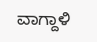ವಾಗ್ದಾಳಿ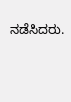ನಡೆಸಿದರು.